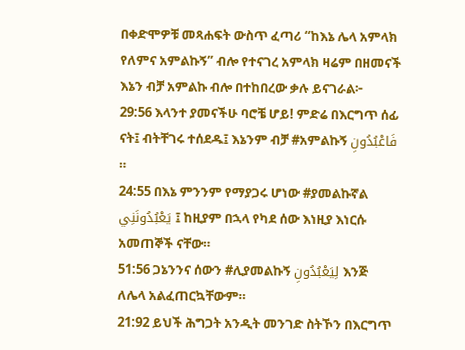በቀድሞዎቹ መጻሐፍት ውስጥ ፈጣሪ “ከእኔ ሌላ አምላክ የለምና አምልኩኝ” ብሎ የተናገረ አምላክ ዛሬም በዘመናች እኔን ብቻ አምልኩ ብሎ በተከበረው ቃሉ ይናገራል፦
29:56 እላንተ ያመናችሁ ባሮቼ ሆይ! ምድሬ በእርግጥ ሰፊ ናት፤ ብትቸገሩ ተሰደዱ፤ እኔንም ብቻ #አምልኩኝ فَاعْبُدُونِ ።
24:55 በእኔ ምንንም የማያጋሩ ሆነው #ያመልኩኛል يَعْبُدُونَنِي ፤ ከዚያም በኋላ የካደ ሰው እነዚያ እነርሱ አመጠኞች ናቸው።
51:56 ጋኔንንና ሰውን #ሊያመልኩኝ لِيَعْبُدُونِ እንጅ ለሌላ አልፈጠርኳቸውም።
21:92 ይህች ሕግጋት አንዲት መንገድ ስትኾን በእርግጥ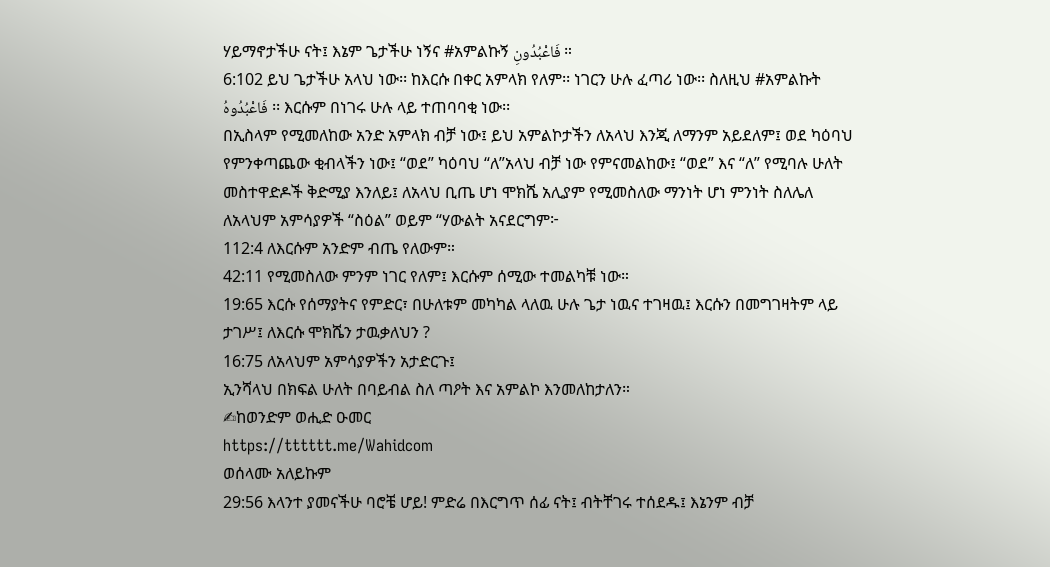ሃይማኖታችሁ ናት፤ እኔም ጌታችሁ ነኝና #አምልኩኝ فَاعْبُدُونِ ።
6:102 ይህ ጌታችሁ አላህ ነው፡፡ ከእርሱ በቀር አምላክ የለም፡፡ ነገርን ሁሉ ፈጣሪ ነው፡፡ ስለዚህ #አምልኩት فَاعْبُدُوهُ ፡፡ እርሱም በነገሩ ሁሉ ላይ ተጠባባቂ ነው፡፡
በኢስላም የሚመለከው አንድ አምላክ ብቻ ነው፤ ይህ አምልኮታችን ለአላህ እንጂ ለማንም አይደለም፤ ወደ ካዕባህ የምንቀጣጨው ቂብላችን ነው፤ “ወደ” ካዕባህ “ለ”አላህ ብቻ ነው የምናመልከው፤ “ወደ” እና “ለ” የሚባሉ ሁለት መስተዋድዶች ቅድሚያ እንለይ፤ ለአላህ ቢጤ ሆነ ሞክሼ አሊያም የሚመስለው ማንነት ሆነ ምንነት ስለሌለ ለአላህም አምሳያዎች “ስዕል” ወይም “ሃውልት አናደርግም፦
112:4 ለእርሱም አንድም ብጤ የለውም።
42:11 የሚመስለው ምንም ነገር የለም፤ እርሱም ሰሚው ተመልካቹ ነው።
19:65 እርሱ የሰማያትና የምድር፣ በሁለቱም መካካል ላለዉ ሁሉ ጌታ ነዉና ተገዛዉ፤ እርሱን በመግገዛትም ላይ ታገሥ፤ ለእርሱ ሞክሼን ታዉቃለህን ?
16:75 ለአላህም አምሳያዎችን አታድርጉ፤
ኢንሻላህ በክፍል ሁለት በባይብል ስለ ጣዖት እና አምልኮ እንመለከታለን።
✍ከወንድም ወሒድ ዑመር
https://tttttt.me/Wahidcom
ወሰላሙ አለይኩም
29:56 እላንተ ያመናችሁ ባሮቼ ሆይ! ምድሬ በእርግጥ ሰፊ ናት፤ ብትቸገሩ ተሰደዱ፤ እኔንም ብቻ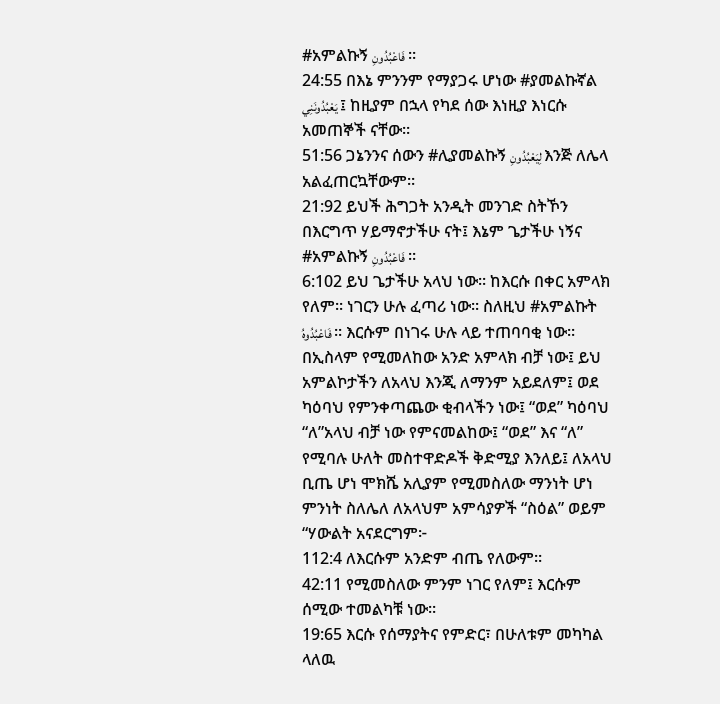#አምልኩኝ فَاعْبُدُونِ ።
24:55 በእኔ ምንንም የማያጋሩ ሆነው #ያመልኩኛል يَعْبُدُونَنِي ፤ ከዚያም በኋላ የካደ ሰው እነዚያ እነርሱ አመጠኞች ናቸው።
51:56 ጋኔንንና ሰውን #ሊያመልኩኝ لِيَعْبُدُونِ እንጅ ለሌላ አልፈጠርኳቸውም።
21:92 ይህች ሕግጋት አንዲት መንገድ ስትኾን በእርግጥ ሃይማኖታችሁ ናት፤ እኔም ጌታችሁ ነኝና #አምልኩኝ فَاعْبُدُونِ ።
6:102 ይህ ጌታችሁ አላህ ነው፡፡ ከእርሱ በቀር አምላክ የለም፡፡ ነገርን ሁሉ ፈጣሪ ነው፡፡ ስለዚህ #አምልኩት فَاعْبُدُوهُ ፡፡ እርሱም በነገሩ ሁሉ ላይ ተጠባባቂ ነው፡፡
በኢስላም የሚመለከው አንድ አምላክ ብቻ ነው፤ ይህ አምልኮታችን ለአላህ እንጂ ለማንም አይደለም፤ ወደ ካዕባህ የምንቀጣጨው ቂብላችን ነው፤ “ወደ” ካዕባህ “ለ”አላህ ብቻ ነው የምናመልከው፤ “ወደ” እና “ለ” የሚባሉ ሁለት መስተዋድዶች ቅድሚያ እንለይ፤ ለአላህ ቢጤ ሆነ ሞክሼ አሊያም የሚመስለው ማንነት ሆነ ምንነት ስለሌለ ለአላህም አምሳያዎች “ስዕል” ወይም “ሃውልት አናደርግም፦
112:4 ለእርሱም አንድም ብጤ የለውም።
42:11 የሚመስለው ምንም ነገር የለም፤ እርሱም ሰሚው ተመልካቹ ነው።
19:65 እርሱ የሰማያትና የምድር፣ በሁለቱም መካካል ላለዉ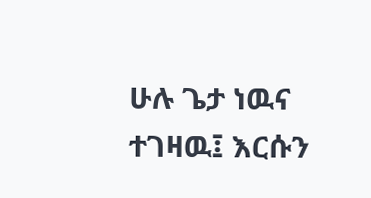ሁሉ ጌታ ነዉና ተገዛዉ፤ እርሱን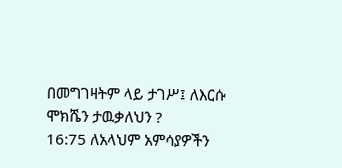በመግገዛትም ላይ ታገሥ፤ ለእርሱ ሞክሼን ታዉቃለህን ?
16:75 ለአላህም አምሳያዎችን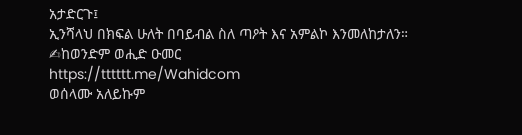አታድርጉ፤
ኢንሻላህ በክፍል ሁለት በባይብል ስለ ጣዖት እና አምልኮ እንመለከታለን።
✍ከወንድም ወሒድ ዑመር
https://tttttt.me/Wahidcom
ወሰላሙ አለይኩም